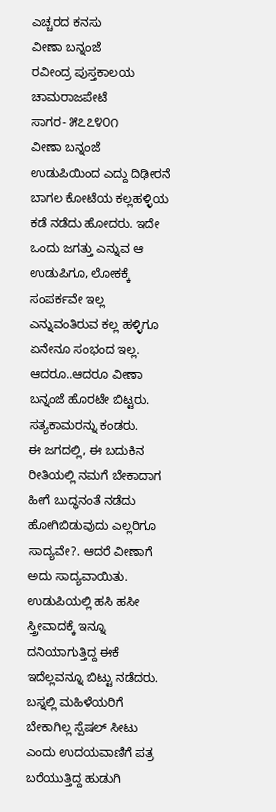ಎಚ್ಚರದ ಕನಸು
ವೀಣಾ ಬನ್ನಂಜೆ
ರವೀಂದ್ರ ಪುಸ್ತಕಾಲಯ
ಚಾಮರಾಜಪೇಟೆ
ಸಾಗರ- ೫೭೭೪೦೧
ವೀಣಾ ಬನ್ನಂಜೆ ಉಡುಪಿಯಿಂದ ಎದ್ದು ದಿಢೀರನೆ ಬಾಗಲ ಕೋಟೆಯ ಕಲ್ಲಹಳ್ಳಿಯ ಕಡೆ ನಡೆದು ಹೋದರು. ಇದೇ ಒಂದು ಜಗತ್ತು ಎನ್ನುವ ಆ ಉಡುಪಿಗೂ, ಲೋಕಕ್ಕೆ ಸಂಪರ್ಕವೇ ಇಲ್ಲ ಎನ್ನುವಂತಿರುವ ಕಲ್ಲ ಹಳ್ಳಿಗೂ ಏನೇನೂ ಸಂಭಂದ ಇಲ್ಲ. ಆದರೂ..ಆದರೂ ವೀಣಾ ಬನ್ನಂಜೆ ಹೊರಟೇ ಬಿಟ್ಟರು. ಸತ್ಯಕಾಮರನ್ನು ಕಂಡರು.
ಈ ಜಗದಲ್ಲಿ, ಈ ಬದುಕಿನ ರೀತಿಯಲ್ಲಿ ನಮಗೆ ಬೇಕಾದಾಗ ಹೀಗೆ ಬುದ್ಧನಂತೆ ನಡೆದು ಹೋಗಿಬಿಡುವುದು ಎಲ್ಲರಿಗೂ ಸಾದ್ಯವೇ?. ಆದರೆ ವೀಣಾಗೆ ಅದು ಸಾದ್ಯವಾಯಿತು. ಉಡುಪಿಯಲ್ಲಿ ಹಸಿ ಹಸೀ ಸ್ತ್ರೀವಾದಕ್ಕೆ ಇನ್ನೂ ದನಿಯಾಗುತ್ತಿದ್ದ ಈಕೆ ಇದೆಲ್ಲವನ್ನೂ ಬಿಟ್ಟು ನಡೆದರು. ಬಸ್ನಲ್ಲಿ ಮಹಿಳೆಯರಿಗೆ ಬೇಕಾಗಿಲ್ಲ ಸ್ಪೆಷಲ್ ಸೀಟು ಎಂದು ಉದಯವಾಣಿಗೆ ಪತ್ರ ಬರೆಯುತ್ತಿದ್ದ ಹುಡುಗಿ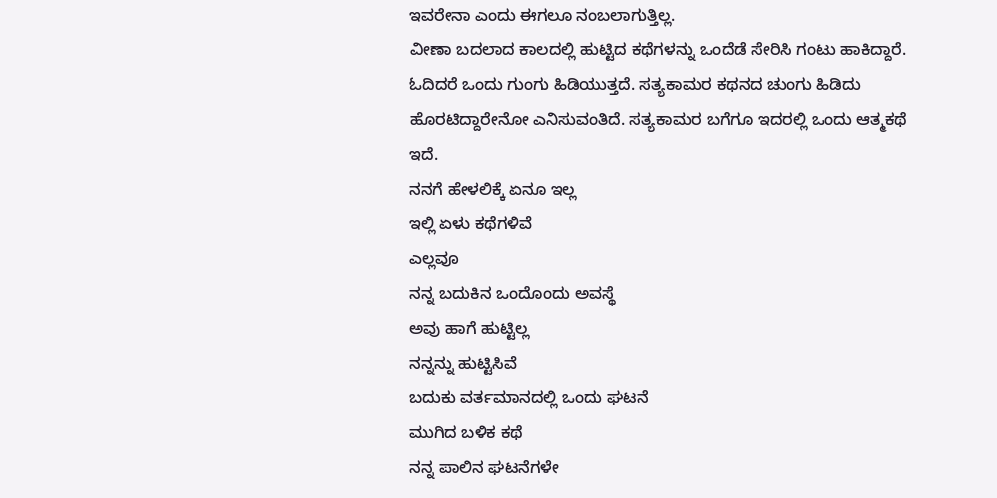ಇವರೇನಾ ಎಂದು ಈಗಲೂ ನಂಬಲಾಗುತ್ತಿಲ್ಲ.
ವೀಣಾ ಬದಲಾದ ಕಾಲದಲ್ಲಿ ಹುಟ್ಟಿದ ಕಥೆಗಳನ್ನು ಒಂದೆಡೆ ಸೇರಿಸಿ ಗಂಟು ಹಾಕಿದ್ದಾರೆ. ಓದಿದರೆ ಒಂದು ಗುಂಗು ಹಿಡಿಯುತ್ತದೆ. ಸತ್ಯಕಾಮರ ಕಥನದ ಚುಂಗು ಹಿಡಿದು ಹೊರಟಿದ್ದಾರೇನೋ ಎನಿಸುವಂತಿದೆ. ಸತ್ಯಕಾಮರ ಬಗೆಗೂ ಇದರಲ್ಲಿ ಒಂದು ಆತ್ಮಕಥೆ ಇದೆ.
ನನಗೆ ಹೇಳಲಿಕ್ಕೆ ಏನೂ ಇಲ್ಲ
ಇಲ್ಲಿ ಏಳು ಕಥೆಗಳಿವೆ
ಎಲ್ಲವೂ
ನನ್ನ ಬದುಕಿನ ಒಂದೊಂದು ಅವಸ್ಥೆ
ಅವು ಹಾಗೆ ಹುಟ್ಟಿಲ್ಲ
ನನ್ನನ್ನು ಹುಟ್ಟಿಸಿವೆ
ಬದುಕು ವರ್ತಮಾನದಲ್ಲಿ ಒಂದು ಘಟನೆ
ಮುಗಿದ ಬಳಿಕ ಕಥೆ
ನನ್ನ ಪಾಲಿನ ಘಟನೆಗಳೇ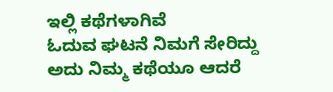ಇಲ್ಲಿ ಕಥೆಗಳಾಗಿವೆ
ಓದುವ ಘಟನೆ ನಿಮಗೆ ಸೇರಿದ್ದು
ಅದು ನಿಮ್ಮ ಕಥೆಯೂ ಆದರೆ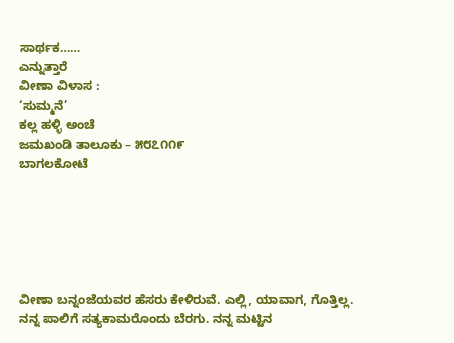ಸಾರ್ಥಕ……
ಎನ್ನುತ್ತಾರೆ
ವೀಣಾ ವಿಳಾಸ :
‘ಸುಮ್ಮನೆ’
ಕಲ್ಲ ಹಳ್ಳಿ ಅಂಚೆ
ಜಮಖಂಡಿ ತಾಲೂಕು – ೫೮೭೧೧೯
ಬಾಗಲಕೋಟೆ






ವೀಣಾ ಬನ್ನಂಜೆಯವರ ಹೆಸರು ಕೇಳಿರುವೆ. ಎಲ್ಲಿ, ಯಾವಾಗ, ಗೊತ್ತಿಲ್ಲ.
ನನ್ನ ಪಾಲಿಗೆ ಸತ್ಯಕಾಮರೊಂದು ಬೆರಗು. ನನ್ನ ಮಟ್ಟಿನ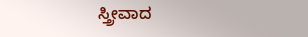ಸ್ತ್ರೀವಾದ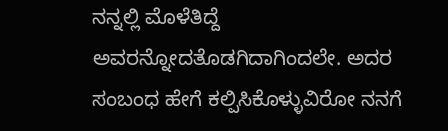ನನ್ನಲ್ಲಿ ಮೊಳೆತಿದ್ದೆ ಅವರನ್ನೋದತೊಡಗಿದಾಗಿಂದಲೇ. ಅದರ ಸಂಬಂಧ ಹೇಗೆ ಕಲ್ಪಿಸಿಕೊಳ್ಳುವಿರೋ ನನಗೆ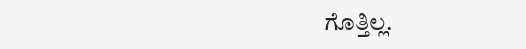ಗೊತ್ತಿಲ್ಲ.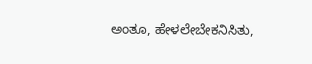ಅಂತೂ, ಹೇಳಲೇಬೇಕನಿಸಿತು,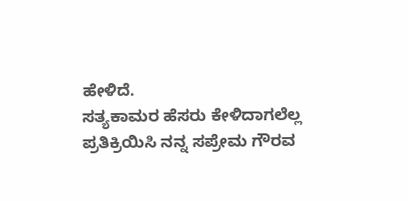ಹೇಳಿದೆ.
ಸತ್ಯಕಾಮರ ಹೆಸರು ಕೇಳಿದಾಗಲೆಲ್ಲ ಪ್ರತಿಕ್ರಿಯಿಸಿ ನನ್ನ ಸಪ್ರೇಮ ಗೌರವ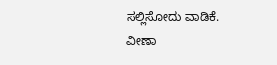ಸಲ್ಲಿಸೋದು ವಾಡಿಕೆ.
ವೀಣಾ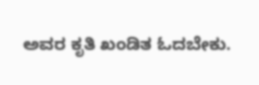ಅವರ ಕೃತಿ ಖಂಡಿತ ಓದಬೇಕು.